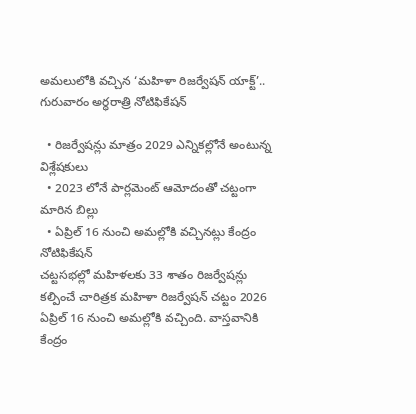అమలులోకి వచ్చిన ‘మహిళా రిజర్వేషన్ యాక్ట్’.. గురువారం అర్ధరాత్రి నోటిఫికేషన్

  • రిజర్వేషన్లు మాత్రం 2029 ఎన్నికల్లోనే అంటున్న విశ్లేషకులు
  • 2023 లోనే పార్లమెంట్ ఆమోదంతో చట్టంగా మారిన బిల్లు
  • ఏప్రిల్ 16 నుంచి అమల్లోకి వచ్చినట్లు కేంద్రం నోటిఫికేషన్
చట్టసభల్లో మహిళలకు 33 శాతం రిజర్వేషన్లు కల్పించే చారిత్రక మహిళా రిజర్వేషన్ చట్టం 2026 ఏప్రిల్ 16 నుంచి అమల్లోకి వచ్చింది. వాస్తవానికి కేంద్రం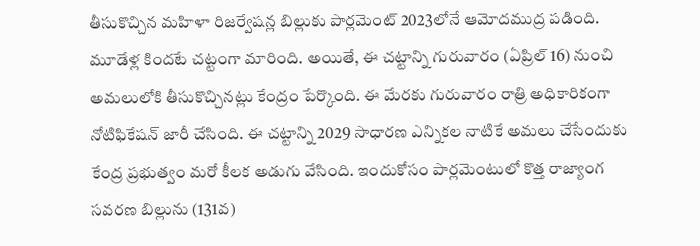తీసుకొచ్చిన మహిళా రిజర్వేషన్ల బిల్లుకు పార్లమెంట్ 2023లోనే ఆమోదముద్ర పడింది. మూడేళ్ల కిందటే చట్టంగా మారింది. అయితే, ఈ చట్టాన్ని గురువారం (ఏప్రిల్ 16) నుంచి అమలులోకి తీసుకొచ్చినట్లు కేంద్రం పేర్కొంది. ఈ మేరకు గురువారం రాత్రి అధికారికంగా నోటిఫికేషన్ జారీ చేసింది. ఈ చట్టాన్ని 2029 సాధారణ ఎన్నికల నాటికే అమలు చేసేందుకు కేంద్ర ప్రభుత్వం మరో కీలక అడుగు వేసింది. ఇందుకోసం పార్లమెంటులో కొత్త రాజ్యాంగ సవరణ బిల్లును (131వ)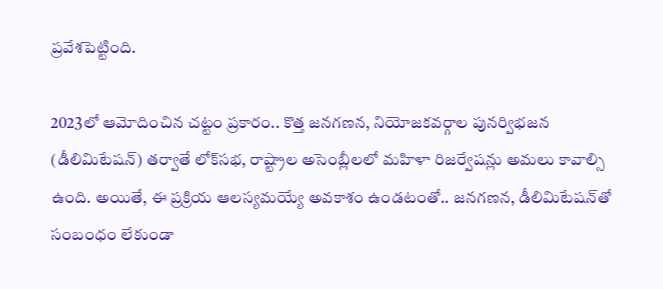ప్రవేశపెట్టింది.

2023లో ఆమోదించిన చట్టం ప్రకారం.. కొత్త జనగణన, నియోజకవర్గాల పునర్విభజన (డీలిమిటేషన్) తర్వాతే లోక్‌సభ, రాష్ట్రాల అసెంబ్లీలలో మహిళా రిజర్వేషన్లు అమలు కావాల్సి ఉంది. అయితే, ఈ ప్రక్రియ ఆలస్యమయ్యే అవకాశం ఉండటంతో.. జనగణన, డీలిమిటేషన్‌తో సంబంధం లేకుండా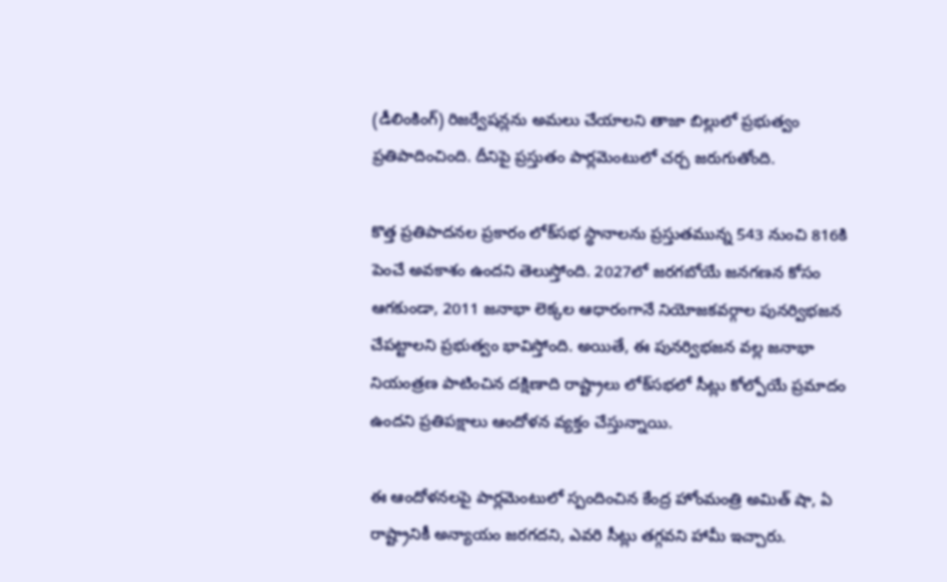(డీలింకింగ్) రిజర్వేషన్లను అమలు చేయాలని తాజా బిల్లులో ప్రభుత్వం ప్రతిపాదించింది. దీనిపై ప్రస్తుతం పార్లమెంటులో చర్చ జరుగుతోంది.

కొత్త ప్రతిపాదనల ప్రకారం లోక్‌సభ స్థానాలను ప్రస్తుతమున్న 543 నుంచి 816కి పెంచే అవకాశం ఉందని తెలుస్తోంది. 2027లో జరగబోయే జనగణన కోసం ఆగకుండా, 2011 జనాభా లెక్కల ఆధారంగానే నియోజకవర్గాల పునర్విభజన చేపట్టాలని ప్రభుత్వం భావిస్తోంది. అయితే, ఈ పునర్విభజన వల్ల జనాభా నియంత్రణ పాటించిన దక్షిణాది రాష్ట్రాలు లోక్‌సభలో సీట్లు కోల్పోయే ప్రమాదం ఉందని ప్రతిపక్షాలు ఆందోళన వ్యక్తం చేస్తున్నాయి.

ఈ ఆందోళనలపై పార్లమెంటులో స్పందించిన కేంద్ర హోంమంత్రి అమిత్ షా, ఏ రాష్ట్రానికీ అన్యాయం జరగదని, ఎవరి సీట్లు తగ్గవని హామీ ఇచ్చారు.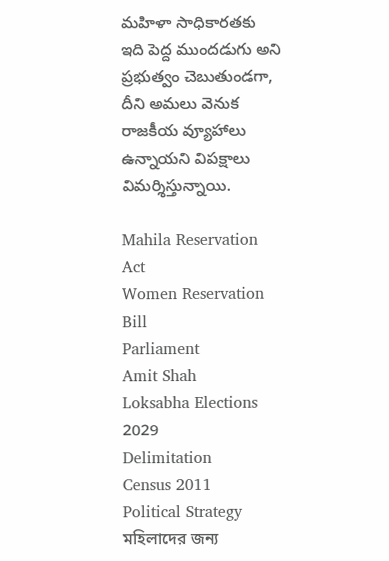మహిళా సాధికారతకు ఇది పెద్ద ముందడుగు అని ప్రభుత్వం చెబుతుండగా, దీని అమలు వెనుక రాజకీయ వ్యూహాలు ఉన్నాయని విపక్షాలు విమర్శిస్తున్నాయి.

Mahila Reservation Act
Women Reservation Bill
Parliament
Amit Shah
Loksabha Elections 2029
Delimitation
Census 2011
Political Strategy
মহিলাদের জন্য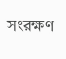সংরক্ষণ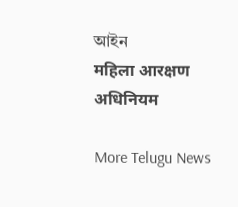আইন
महिला आरक्षण अधिनियम

More Telugu News